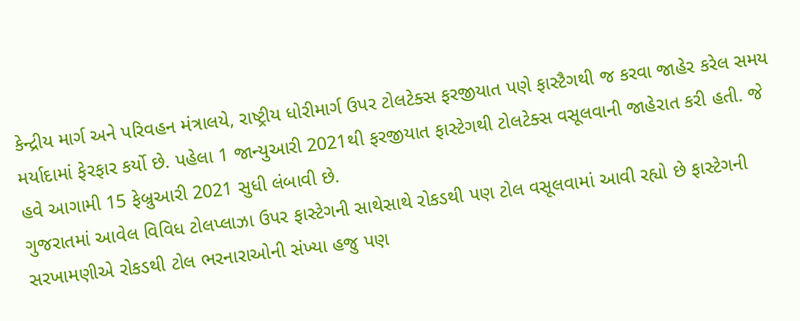કેન્દ્રીય માર્ગ અને પરિવહન મંત્રાલયે, રાષ્ટ્રીય ધોરીમાર્ગ ઉપર ટોલટેક્સ ફરજીયાત પણે ફાસ્ટૈગથી જ કરવા જાહેર કરેલ સમય મર્યાદામાં ફેરફાર કર્યો છે. પહેલા 1 જાન્યુઆરી 2021થી ફરજીયાત ફાસ્ટેગથી ટોલટેક્સ વસૂલવાની જાહેરાત કરી હતી. જે હવે આગામી 15 ફેબ્રુઆરી 2021 સુધી લંબાવી છે.
ગુજરાતમાં આવેલ વિવિધ ટોલપ્લાઝા ઉપર ફાસ્ટેગની સાથેસાથે રોકડથી પણ ટોલ વસૂલવામાં આવી રહ્યો છે ફાસ્ટેગની સરખામણીએ રોકડથી ટોલ ભરનારાઓની સંખ્યા હજુ પણ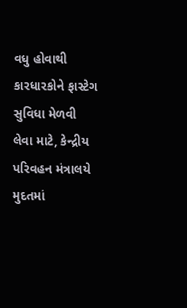વધુ હોવાથી કારધારકોને ફાસ્ટેગ સુવિધા મેળવી લેવા માટે, કેન્દ્રીય પરિવહન મંત્રાલયે મુદતમાં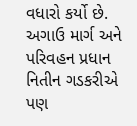વધારો કર્યો છે. અગાઉ માર્ગ અને પરિવહન પ્રધાન નિતીન ગડકરીએ પણ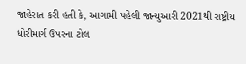જાહેરાત કરી હતી કે, આગામી પહેલી જાન્યુઆરી 2021થી રાષ્ટ્રીય ધોરીમાર્ગ ઉપરના ટોલ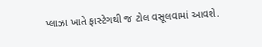પ્લાઝા ખાતે ફાસ્ટેગથી જ ટોલ વસૂલવામાં આવશે.